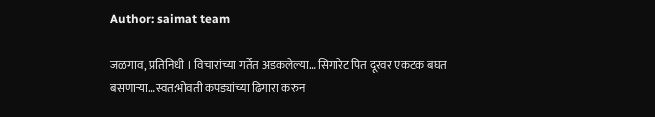Author: saimat team

जळगाव, प्रतिनिधी । विचारांच्या गर्तेत अडकलेल्या… सिगारेट पित दूरवर एकटक बघत बसणार्‍या…स्वत:भोवती कपड्यांच्या ढिगारा करुन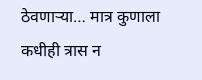ठेवणार्‍या… मात्र कुणाला कधीही त्रास न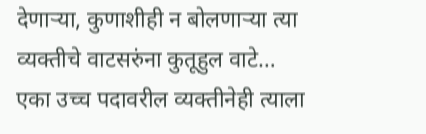देणार्‍या, कुणाशीही न बोलणार्‍या त्या व्यक्तीचे वाटसरुंना कुतूहुल वाटे… एका उच्च पदावरील व्यक्तीनेही त्याला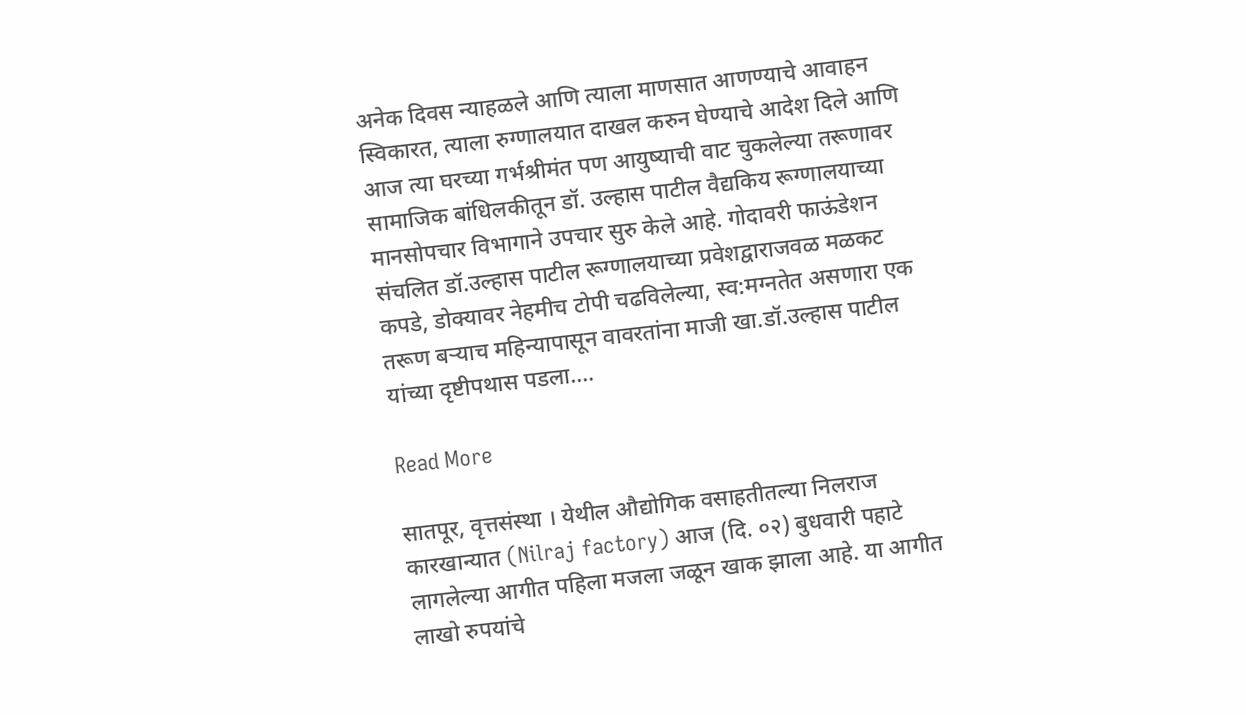अनेक दिवस न्याहळले आणि त्याला माणसात आणण्याचे आवाहन स्विकारत, त्याला रुग्णालयात दाखल करुन घेण्याचे आदेश दिले आणि आज त्या घरच्या गर्भश्रीमंत पण आयुष्याची वाट चुकलेल्या तरूणावर सामाजिक बांधिलकीतून डॉ. उल्हास पाटील वैद्यकिय रूग्णालयाच्या मानसोपचार विभागाने उपचार सुरु केले आहे. गोदावरी फाऊंडेशन संचलित डॉ.उल्हास पाटील रूग्णालयाच्या प्रवेशद्वाराजवळ मळकट कपडे, डोक्यावर नेहमीच टोपी चढविलेल्या, स्व:मग्नतेत असणारा एक तरूण बर्‍याच महिन्यापासून वावरतांना माजी खा.डॉ.उल्हास पाटील यांच्या दृष्टीपथास पडला.…

Read More

सातपूर, वृत्तसंस्था । येथील औद्योगिक वसाहतीतल्या निलराज कारखान्यात (Nilraj factory) आज (दि. ०२) बुधवारी पहाटे लागलेल्या आगीत पहिला मजला जळून खाक झाला आहे. या आगीत लाखो रुपयांचे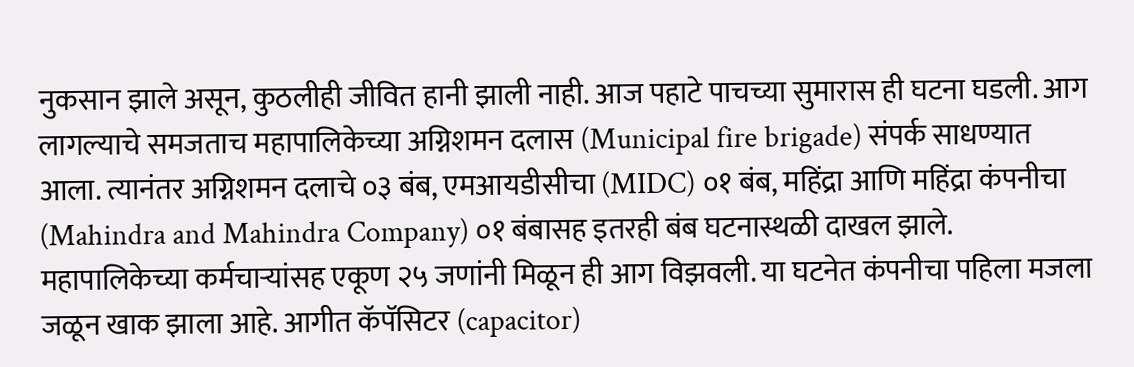नुकसान झाले असून, कुठलीही जीवित हानी झाली नाही. आज पहाटे पाचच्या सुमारास ही घटना घडली. आग लागल्याचे समजताच महापालिकेच्या अग्निशमन दलास (Municipal fire brigade) संपर्क साधण्यात आला. त्यानंतर अग्निशमन दलाचे ०३ बंब, एमआयडीसीचा (MIDC) ०१ बंब, महिंद्रा आणि महिंद्रा कंपनीचा (Mahindra and Mahindra Company) ०१ बंबासह इतरही बंब घटनास्थळी दाखल झाले. महापालिकेच्या कर्मचार्‍यांसह एकूण २५ जणांनी मिळून ही आग विझवली. या घटनेत कंपनीचा पहिला मजला जळून खाक झाला आहे. आगीत कॅपॅसिटर (capacitor)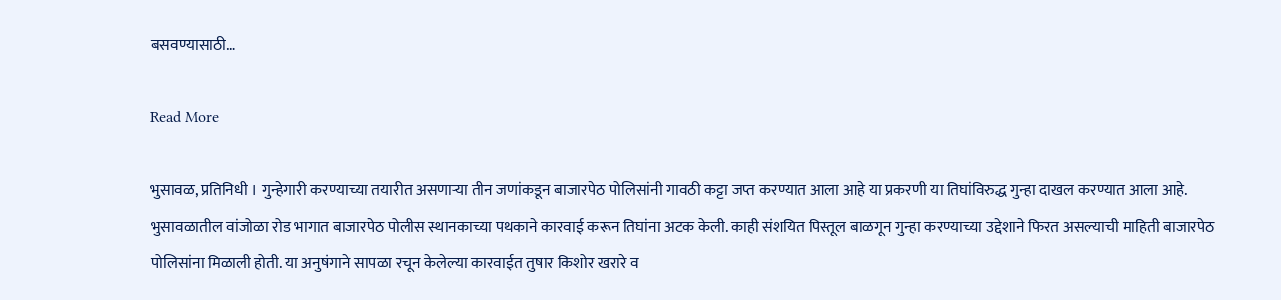बसवण्यासाठी…

Read More

भुसावळ, प्रतिनिधी । गुन्हेगारी करण्याच्या तयारीत असणाऱ्या तीन जणांकडून बाजारपेठ पोलिसांनी गावठी कट्टा जप्त करण्यात आला आहे या प्रकरणी या तिघांविरुद्ध गुन्हा दाखल करण्यात आला आहे. भुसावळातील वांजोळा रोड भागात बाजारपेठ पोलीस स्थानकाच्या पथकाने कारवाई करून तिघांना अटक केली. काही संशयित पिस्तूल बाळगून गुन्हा करण्याच्या उद्देशाने फिरत असल्याची माहिती बाजारपेठ पोलिसांना मिळाली होती. या अनुषंगाने सापळा रचून केलेल्या कारवाईत तुषार किशोर खरारे व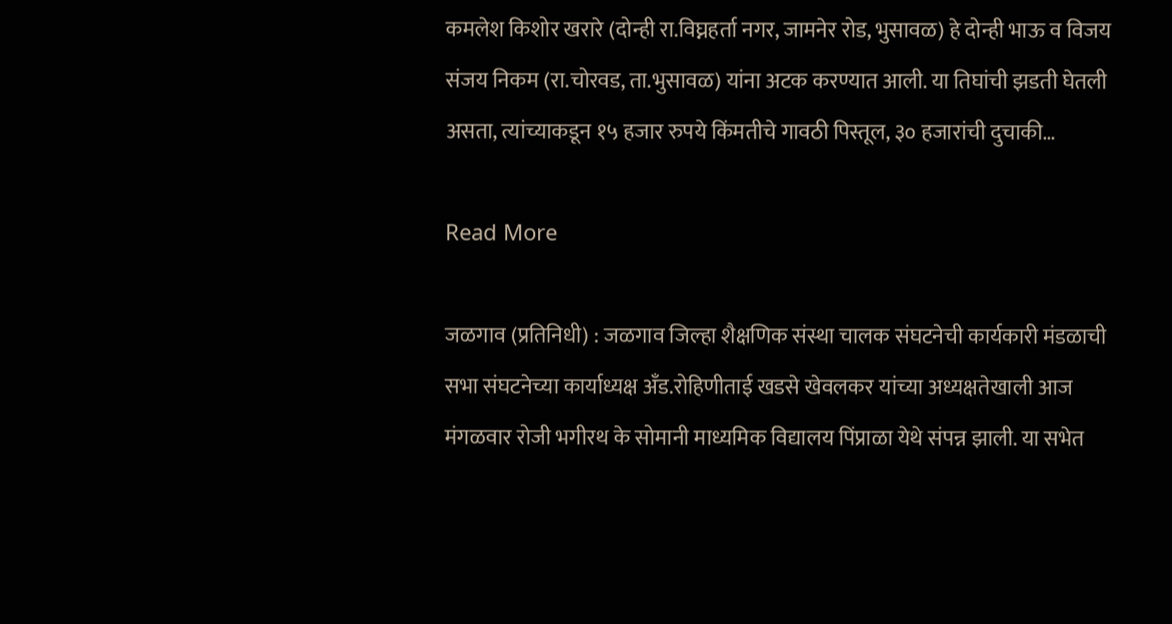कमलेश किशोर खरारे (दोन्ही रा.विघ्नहर्ता नगर, जामनेर रोड, भुसावळ) हे दोन्ही भाऊ व विजय संजय निकम (रा.चोरवड, ता.भुसावळ) यांना अटक करण्यात आली. या तिघांची झडती घेतली असता, त्यांच्याकडून १५ हजार रुपये किंमतीचे गावठी पिस्तूल, ३० हजारांची दुचाकी…

Read More

जळगाव (प्रतिनिधी) : जळगाव जिल्हा शैक्षणिक संस्था चालक संघटनेची कार्यकारी मंडळाची सभा संघटनेच्या कार्याध्यक्ष अँड.रोहिणीताई खडसे खेवलकर यांच्या अध्यक्षतेखाली आज मंगळवार रोजी भगीरथ के सोमानी माध्यमिक विद्यालय पिंप्राळा येथे संपन्न झाली. या सभेत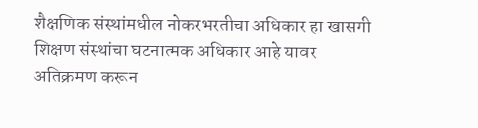शैक्षणिक संस्थांमधील नोकरभरतीचा अधिकार हा खासगी शिक्षण संस्थांचा घटनात्मक अधिकार आहे यावर अतिक्रमण करून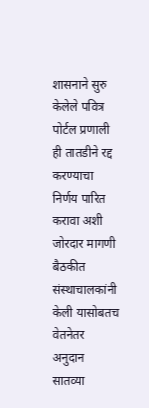शासनाने सुरु केलेले पवित्र पोर्टल प्रणाली ही तातडीने रद्द करण्याचा निर्णय पारित करावा अशी जोरदार मागणी बैठकीत संस्थाचालकांनी केली यासोबतच वेतनेतर अनुदान सातव्या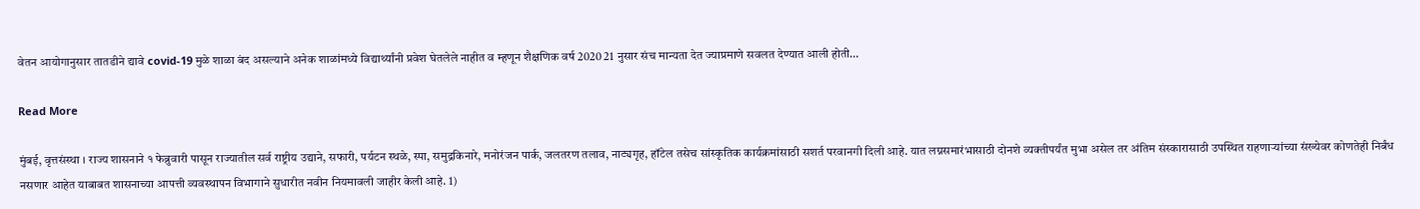वेतन आयोगानुसार तातडीने द्यावे covid-19 मुळे शाळा बंद असल्याने अनेक शाळांमध्ये विद्यार्थ्यांनी प्रवेश घेतलेले नाहीत व म्हणून शैक्षणिक वर्ष 2020 21 नुसार संच मान्यता देत ज्याप्रमाणे सवलत देण्यात आली होती…

Read More

मुंबई, वृत्तसंस्था । राज्य शासनाने १ फेब्रुवारी पासून राज्यातील सर्व राष्ट्रीय उद्याने, सफारी, पर्यटन स्थळे, स्पा, समुद्रकिनारे, मनोरंजन पार्क, जलतरण तलाव, नाट्यगृह, हॉटेल तसेच सांस्कृतिक कार्यक्रमांसाठी सशर्त परवानगी दिली आहे. यात लग्नसमारंभासाठी दोनशे व्यक्तीपर्यंत मुभा असेल तर अंतिम संस्कारासाठी उपस्थित राहणार्‍यांच्या संख्येवर कोणतेही निर्बंध नसणार आहेत याबाबत शासनाच्या आपत्ती व्यवस्थापन विभागाने सुधारीत नवीन नियमावली जाहीर केली आहे. 1)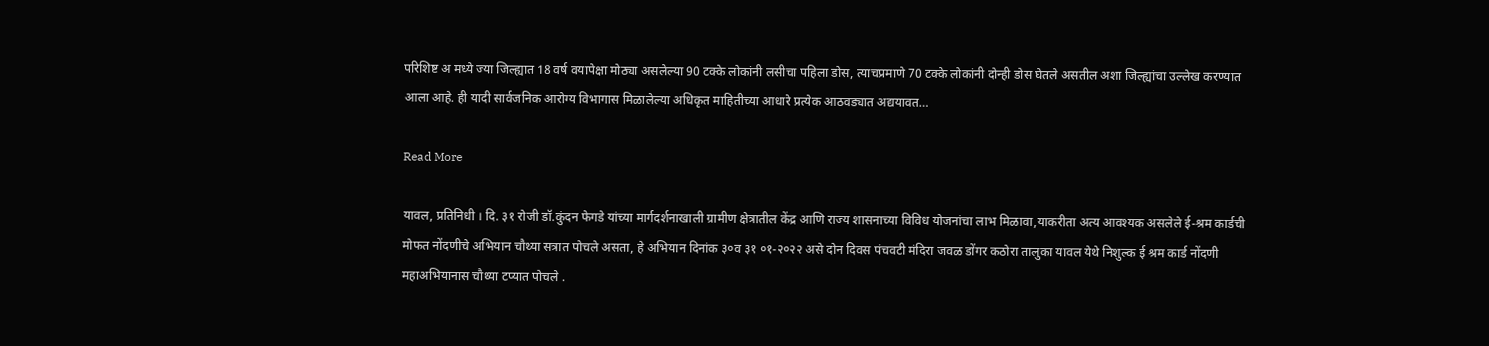परिशिष्ट अ मध्ये ज्या जिल्ह्यात 18 वर्ष वयापेक्षा मोठ्या असलेल्या 90 टक्के लोकांनी लसीचा पहिला डोस, त्याचप्रमाणे 70 टक्के लोकांनी दोन्ही डोस घेतले असतील अशा जिल्ह्यांचा उल्लेख करण्यात आला आहे. ही यादी सार्वजनिक आरोग्य विभागास मिळालेल्या अधिकृत माहितीच्या आधारे प्रत्येक आठवड्यात अद्ययावत…

Read More

यावल, प्रतिनिधी । दि. ३१ रोजी डॉ.कुंदन फेगडे यांच्या मार्गदर्शनाखाली ग्रामीण क्षेत्रातील केंद्र आणि राज्य शासनाच्या विविध योजनांचा लाभ मिळावा,याकरीता अत्य आवश्यक असलेले ई-श्रम कार्डची मोफत नोंदणीचे अभियान चौथ्या सत्रात पोचले असता, हे अभियान दिनांक ३०व ३१ ०१-२०२२ असे दोन दिवस पंचवटी मंदिरा जवळ डोंगर कठोरा तालुका यावल येथे निशुल्क ई श्रम कार्ड नोंदणी महाअभियानास चौथ्या टप्यात पोचले .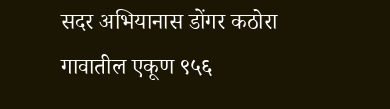सदर अभियानास डोंगर कठोरा गावातील एकूण ९५६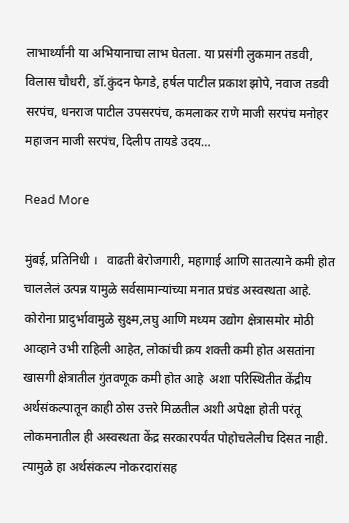लाभार्थ्यांनी या अभियानाचा लाभ घेतला. या प्रसंगी लुकमान तडवी, विलास चौधरी, डॉ.कुंदन फेगडे, हर्षल पाटील प्रकाश झोपे, नवाज तडवी सरपंच, धनराज पाटील उपसरपंच, कमलाकर राणे माजी सरपंच मनोहर महाजन माजी सरपंच, दिलीप तायडे उदय…

Read More

मुंबई, प्रतिनिधी ।   वाढती बेरोजगारी, महागाई आणि सातत्याने कमी होत चाललेलं उत्पन्न यामुळे सर्वसामान्यांच्या मनात प्रचंड अस्वस्थता आहे. कोरोना प्रादुर्भावामुळे सुक्ष्म,लघु आणि मध्यम उद्योग क्षेत्रासमोर मोठी आव्हाने उभी राहिली आहेत, लोकांची क्रय शक्ती कमी होत असतांना खासगी क्षेत्रातील गुंतवणूक कमी होत आहे  अशा परिस्थितीत केंद्रीय अर्थसंकल्पातून काही ठोस उत्तरे मिळतील अशी अपेक्षा होती परंतू लोकमनातील ही अस्वस्थता केंद्र सरकारपर्यंत पोहोचलेलीच दिसत नाही. त्यामुळे हा अर्थसंकल्प नोकरदारांसह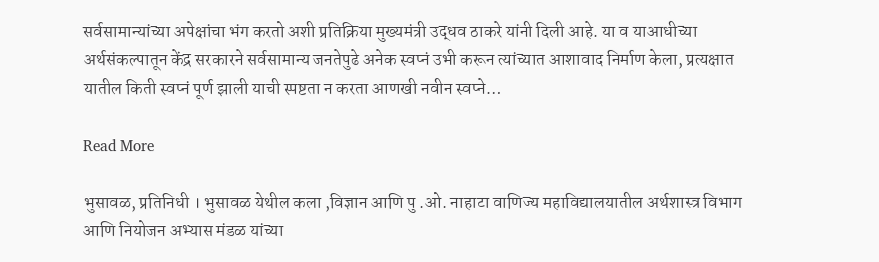सर्वसामान्यांच्या अपेक्षांचा भंग करतो अशी प्रतिक्रिया मुख्यमंत्री उद्धव ठाकरे यांनी दिली आहे. या व याआधीच्या अर्थसंकल्पातून केंद्र सरकारने सर्वसामान्‍य जनतेपुढे अनेक स्वप्नं उभी करून त्यांच्यात आशावाद निर्माण केला, प्रत्यक्षात यातील किती स्वप्नं पूर्ण झाली याची स्पष्टता न करता आणखी नवीन स्वप्ने…

Read More

भुसावळ, प्रतिनिधी । भुसावळ येथील कला ,विज्ञान आणि पु .ओ. नाहाटा वाणिज्य महाविद्यालयातील अर्थशास्त्र विभाग आणि नियोजन अभ्यास मंडळ यांच्या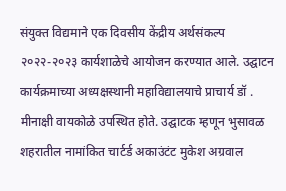संयुक्त विद्यमाने एक दिवसीय केंद्रीय अर्थसंकल्प २०२२-२०२३ कार्यशाळेचे आयोजन करण्यात आले. उद्घाटन कार्यक्रमाच्या अध्यक्षस्थानी महाविद्यालयाचे प्राचार्य डॉ . मीनाक्षी वायकोळे उपस्थित होते. उद्घाटक म्हणून भुसावळ शहरातील नामांकित चार्टर्ड अकाउंटंट मुकेश अग्रवाल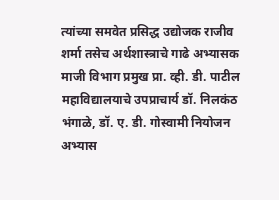त्यांच्या समवेत प्रसिद्ध उद्योजक राजीव शर्मा तसेच अर्थशास्त्राचे गाढे अभ्यासक माजी विभाग प्रमुख प्रा. व्ही. डी. पाटील महाविद्यालयाचे उपप्राचार्य डॉ. निलकंठ भंगाळे, डॉ. ए. डी. गोस्वामी नियोजन अभ्यास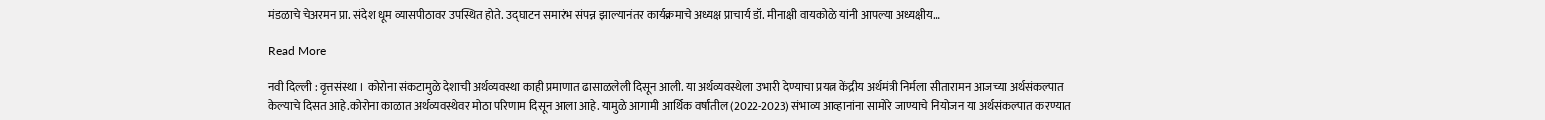मंडळाचे चेअरमन प्रा. संदेश धूम व्यासपीठावर उपस्थित होते. उद्घाटन समारंभ संपन्न झाल्यानंतर कार्यक्रमाचे अध्यक्ष प्राचार्य डॉ. मीनाक्षी वायकोळे यांनी आपल्या अध्यक्षीय…

Read More

नवी दिल्ली : वृत्तसंस्था । कोरोना संकटामुळे देशाची अर्थव्यवस्था काही प्रमाणात ढासाळलेली दिसून आली. या अर्थव्यवस्थेला उभारी देण्याचा प्रयत्न केंद्रीय अर्थमंत्री निर्मला सीतारामन आजच्या अर्थसंकल्पात केल्याचे दिसत आहे.कोरोना काळात अर्थव्यवस्थेवर मोठा परिणाम दिसून आला आहे. यामुळे आगामी आर्थिक वर्षांतील (2022-2023) संभाव्य आव्हानांना सामोरे जाण्याचे नियोजन या अर्थसंकल्पात करण्यात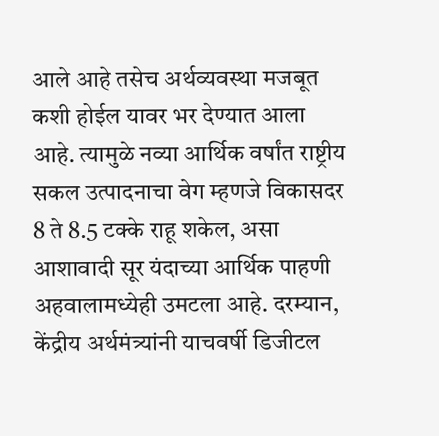आले आहे तसेच अर्थव्यवस्था मजबूत कशी होईल यावर भर देण्यात आला आहे. त्यामुळे नव्या आर्थिक वर्षांत राष्ट्रीय सकल उत्पादनाचा वेग म्हणजे विकासदर 8 ते 8.5 टक्के राहू शकेल, असा आशावादी सूर यंदाच्या आर्थिक पाहणी अहवालामध्येही उमटला आहे. दरम्यान, केंद्रीय अर्थमंत्र्यांनी याचवर्षी डिजीटल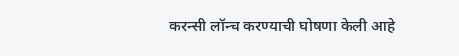करन्सी लॉन्च करण्याची घोषणा केली आहे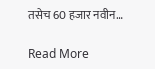तसेच 60 हजार नवीन…

Read More